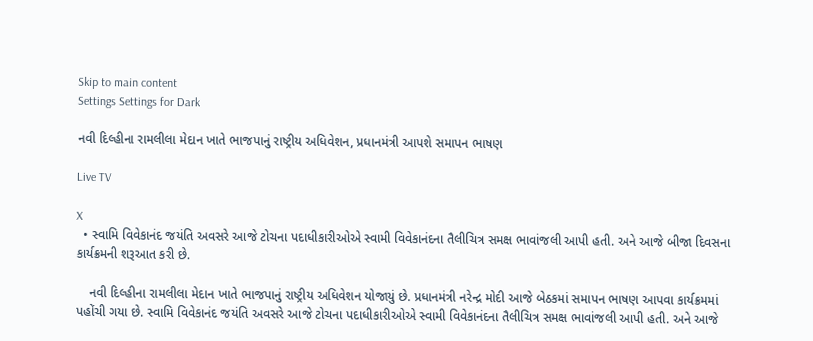Skip to main content
Settings Settings for Dark

નવી દિલ્હીના રામલીલા મેદાન ખાતે ભાજપાનું રાષ્ટ્રીય અધિવેશન, પ્રધાનમંત્રી આપશે સમાપન ભાષણ

Live TV

X
  • સ્વામિ વિવેકાનંદ જયંતિ અવસરે આજે ટોચના પદાધીકારીઓએ સ્વામી વિવેકાનંદના તૈલીચિત્ર સમક્ષ ભાવાંજલી આપી હતી. અને આજે બીજા દિવસના કાર્યક્રમની શરૂઆત કરી છે.

    નવી દિલ્હીના રામલીલા મેદાન ખાતે ભાજપાનું રાષ્ટ્રીય અધિવેશન યોજાયું છે. પ્રધાનમંત્રી નરેન્દ્ર મોદી આજે બેઠકમાં સમાપન ભાષણ આપવા કાર્યક્રમમાં પહોંચી ગયા છે. સ્વામિ વિવેકાનંદ જયંતિ અવસરે આજે ટોચના પદાધીકારીઓએ સ્વામી વિવેકાનંદના તૈલીચિત્ર સમક્ષ ભાવાંજલી આપી હતી. અને આજે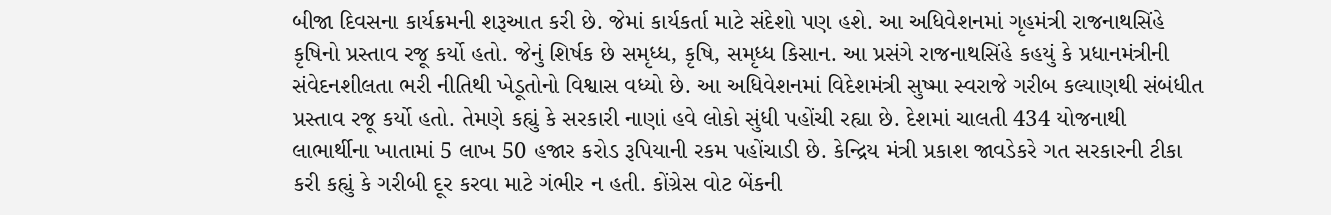બીજા દિવસના કાર્યક્રમની શરૂઆત કરી છે. જેમાં કાર્યકર્તા માટે સંદેશો પણ હશે. આ અધિવેશનમાં ગૃહમંત્રી રાજનાથસિંહે કૃષિનો પ્રસ્તાવ રજૂ કર્યો હતો. જેનું શિર્ષક છે સમૃધ્ધ, કૃષિ, સમૃધ્ધ કિસાન. આ પ્રસંગે રાજનાથસિંહે કહયું કે પ્રધાનમંત્રીની સંવેદનશીલતા ભરી નીતિથી ખેડૂતોનો વિશ્વાસ વધ્યો છે. આ અધિવેશનમાં વિદેશમંત્રી સુષ્મા સ્વરાજે ગરીબ કલ્યાણથી સંબંધીત પ્રસ્તાવ રજૂ કર્યો હતો. તેમણે કહ્યું કે સરકારી નાણાં હવે લોકો સુંધી પહોંચી રહ્યા છે. દેશમાં ચાલતી 434 યોજનાથી લાભાર્થીના ખાતામાં 5 લાખ 50 હજાર કરોડ રૂપિયાની રકમ પહોંચાડી છે. કેન્દ્રિય મંત્રી પ્રકાશ જાવડેકરે ગત સરકારની ટીકા કરી કહ્યું કે ગરીબી દૂર કરવા માટે ગંભીર ન હતી. કોંગ્રેસ વોટ બેંકની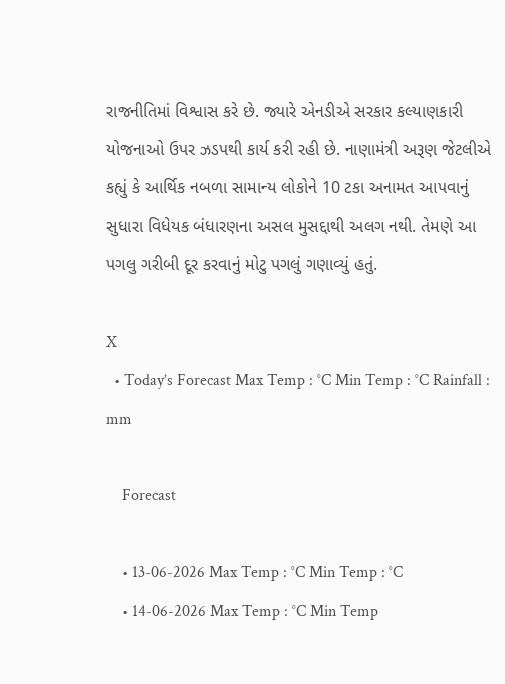રાજનીતિમાં વિશ્વાસ કરે છે. જ્યારે એનડીએ સરકાર કલ્યાણકારી યોજનાઓ ઉપર ઝડપથી કાર્ય કરી રહી છે. નાણામંત્રી અરૂણ જેટલીએ કહ્યું કે આર્થિક નબળા સામાન્ય લોકોને 10 ટકા અનામત આપવાનું સુધારા વિધેયક બંધારણના અસલ મુસદ્દાથી અલગ નથી. તેમણે આ પગલુ ગરીબી દૂર કરવાનું મોટુ પગલું ગણાવ્યું હતું.

X
  • Today’s Forecast Max Temp : °C Min Temp : °C Rainfall : mm

    Forecast

    • 13-06-2026 Max Temp : °C Min Temp : °C
    • 14-06-2026 Max Temp : °C Min Temp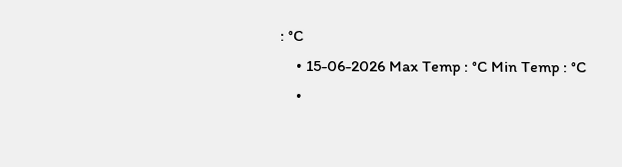: °C
    • 15-06-2026 Max Temp : °C Min Temp : °C
    •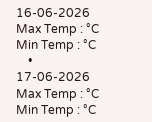16-06-2026 Max Temp : °C Min Temp : °C
    • 17-06-2026 Max Temp : °C Min Temp : °C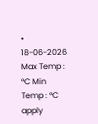• 18-06-2026 Max Temp : °C Min Temp : °C
apply